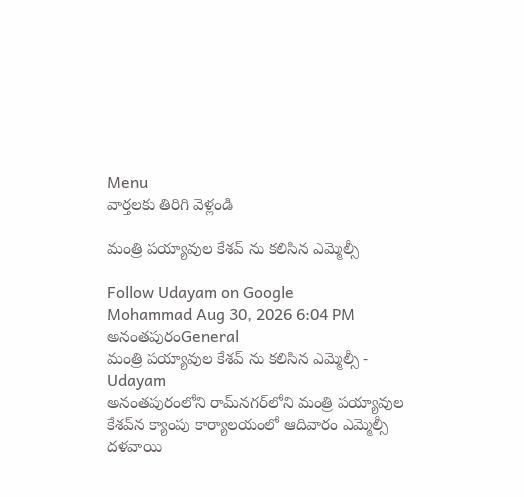Menu
వార్తలకు తిరిగి వెళ్లండి

మంత్రి పయ్యావుల కేశవ్ ను కలిసిన ఎమ్మెల్సీ

Follow Udayam on Google
Mohammad Aug 30, 2026 6:04 PM అనంతపురంGeneral
మంత్రి పయ్యావుల కేశవ్ ను కలిసిన ఎమ్మెల్సీ - Udayam
అనంతపురంలోని రామ్‌నగర్‌లోని మంత్రి పయ్యావుల కేశవ్‌న క్యాంపు కార్యాలయంలో ఆదివారం ఎమ్మెల్సీ దళవాయి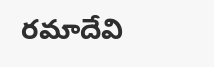రమాదేవి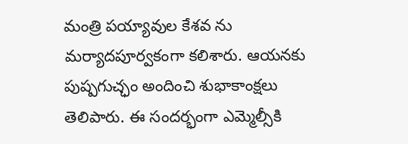మంత్రి పయ్యావుల కేశవ ను మర్యాదపూర్వకంగా కలిశారు. ఆయనకు పుష్పగుచ్ఛం అందించి శుభాకాంక్షలు తెలిపారు. ఈ సందర్భంగా ఎమ్మెల్సీకి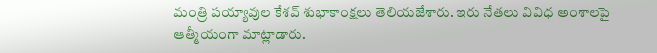మంత్రి పయ్యావుల కేశవ్ శుభాకాంక్షలు తెలియజేశారు. ఇరు నేతలు వివిధ అంశాలపై ఆత్మీయంగా మాట్లాడారు.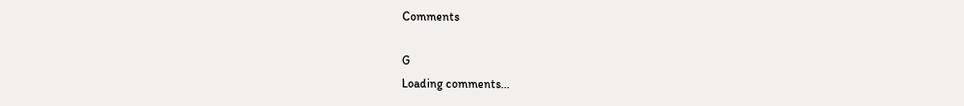Comments

G
Loading comments...